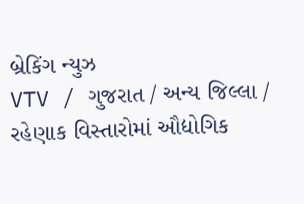બ્રેકિંગ ન્યુઝ
VTV / ગુજરાત / અન્ય જિલ્લા / રહેણાક વિસ્તારોમાં ઔદ્યોગિક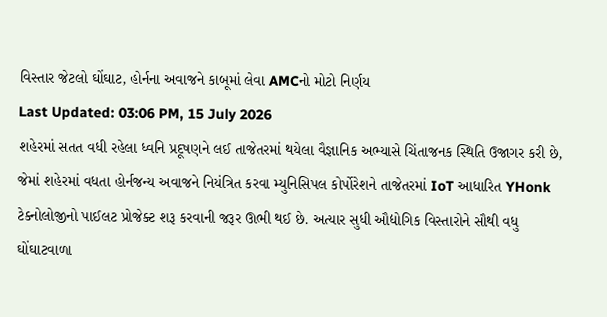વિસ્તાર જેટલો ઘોંઘાટ, હોર્નના અવાજને કાબૂમાં લેવા AMCનો મોટો નિર્ણય
Last Updated: 03:06 PM, 15 July 2026
શહેરમાં સતત વધી રહેલા ધ્વનિ પ્રદૂષણને લઈ તાજેતરમાં થયેલા વૈજ્ઞાનિક અભ્યાસે ચિંતાજનક સ્થિતિ ઉજાગર કરી છે, જેમાં શહેરમાં વધતા હોર્નજન્ય અવાજને નિયંત્રિત કરવા મ્યુનિસિપલ કોર્પોરેશને તાજેતરમાં IoT આધારિત YHonk ટેક્નોલોજીનો પાઈલટ પ્રોજેક્ટ શરૂ કરવાની જરૂર ઊભી થઈ છે. અત્યાર સુધી ઔદ્યોગિક વિસ્તારોને સૌથી વધુ ઘોંઘાટવાળા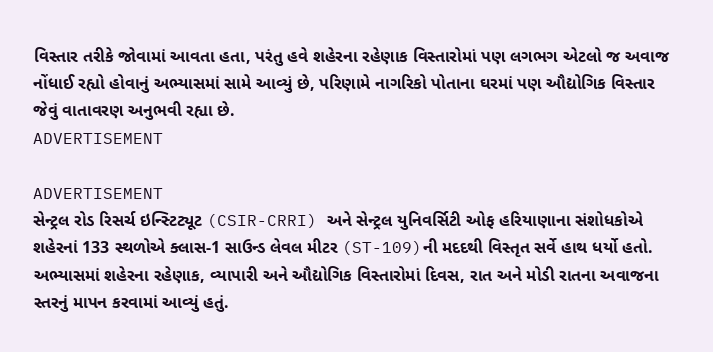વિસ્તાર તરીકે જોવામાં આવતા હતા, પરંતુ હવે શહેરના રહેણાક વિસ્તારોમાં પણ લગભગ એટલો જ અવાજ નોંધાઈ રહ્યો હોવાનું અભ્યાસમાં સામે આવ્યું છે, પરિણામે નાગરિકો પોતાના ઘરમાં પણ ઔદ્યોગિક વિસ્તાર જેવું વાતાવરણ અનુભવી રહ્યા છે.
ADVERTISEMENT

ADVERTISEMENT
સેન્ટ્રલ રોડ રિસર્ચ ઇન્સ્ટિટ્યૂટ (CSIR-CRRI) અને સેન્ટ્રલ યુનિવર્સિટી ઓફ હરિયાણાના સંશોધકોએ શહેરનાં 133 સ્થળોએ ક્લાસ-1 સાઉન્ડ લેવલ મીટર (ST-109)ની મદદથી વિસ્તૃત સર્વે હાથ ધર્યો હતો. અભ્યાસમાં શહેરના રહેણાક, વ્યાપારી અને ઔદ્યોગિક વિસ્તારોમાં દિવસ, રાત અને મોડી રાતના અવાજના સ્તરનું માપન કરવામાં આવ્યું હતું.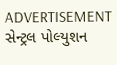ADVERTISEMENT
સેન્ટ્રલ પોલ્યુશન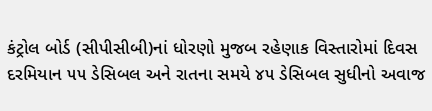કંટ્રોલ બોર્ડ (સીપીસીબી)નાં ધોરણો મુજબ રહેણાક વિસ્તારોમાં દિવસ દરમિયાન ૫૫ ડેસિબલ અને રાતના સમયે ૪૫ ડેસિબલ સુધીનો અવાજ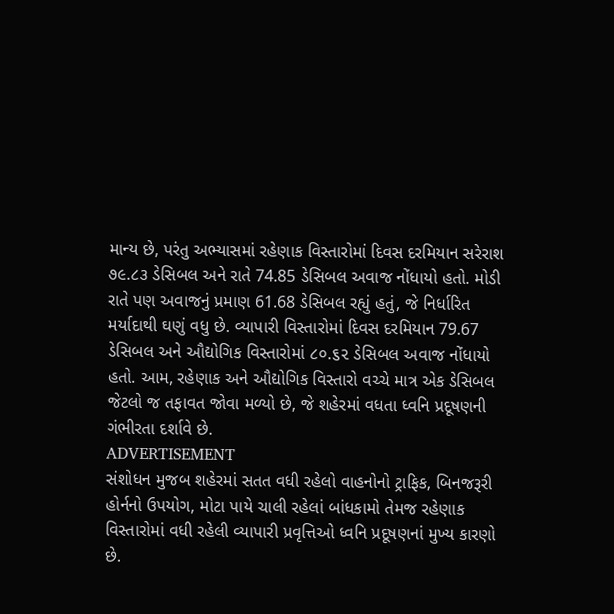માન્ય છે, પરંતુ અભ્યાસમાં રહેણાક વિસ્તારોમાં દિવસ દરમિયાન સરેરાશ ૭૯.૮૩ ડેસિબલ અને રાતે 74.85 ડેસિબલ અવાજ નોંધાયો હતો. મોડી રાતે પણ અવાજનું પ્રમાણ 61.68 ડેસિબલ રહ્યું હતું, જે નિર્ધારિત મર્યાદાથી ઘણું વધુ છે. વ્યાપારી વિસ્તારોમાં દિવસ દરમિયાન 79.67 ડેસિબલ અને ઔદ્યોગિક વિસ્તારોમાં ૮૦.૬૨ ડેસિબલ અવાજ નોંધાયો હતો. આમ, રહેણાક અને ઔદ્યોગિક વિસ્તારો વચ્ચે માત્ર એક ડેસિબલ જેટલો જ તફાવત જોવા મળ્યો છે, જે શહેરમાં વધતા ધ્વનિ પ્રદૂષણની ગંભીરતા દર્શાવે છે.
ADVERTISEMENT
સંશોધન મુજબ શહેરમાં સતત વધી રહેલો વાહનોનો ટ્રાફિક, બિનજરૂરી હોર્નનો ઉપયોગ, મોટા પાયે ચાલી રહેલાં બાંધકામો તેમજ રહેણાક વિસ્તારોમાં વધી રહેલી વ્યાપારી પ્રવૃત્તિઓ ધ્વનિ પ્રદૂષણનાં મુખ્ય કારણો છે.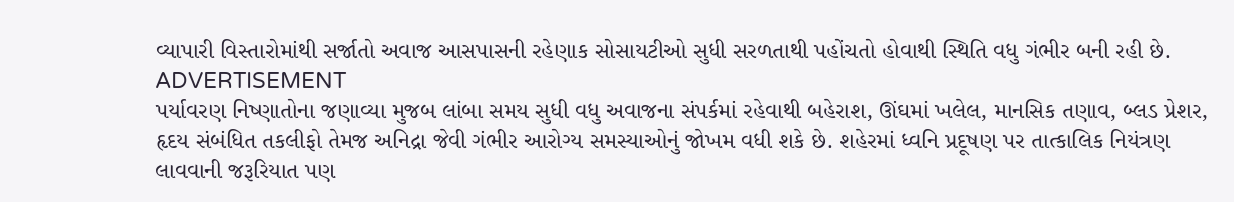વ્યાપારી વિસ્તારોમાંથી સર્જાતો અવાજ આસપાસની રહેણાક સોસાયટીઓ સુધી સરળતાથી પહોંચતો હોવાથી સ્થિતિ વધુ ગંભીર બની રહી છે.
ADVERTISEMENT
પર્યાવરણ નિષ્ણાતોના જણાવ્યા મુજબ લાંબા સમય સુધી વધુ અવાજના સંપર્કમાં રહેવાથી બહેરાશ, ઊંઘમાં ખલેલ, માનસિક તણાવ, બ્લડ પ્રેશર, હૃદય સંબંધિત તકલીફો તેમજ અનિદ્રા જેવી ગંભીર આરોગ્ય સમસ્યાઓનું જોખમ વધી શકે છે. શહેરમાં ધ્વનિ પ્રદૂષણ પર તાત્કાલિક નિયંત્રણ લાવવાની જરૂરિયાત પણ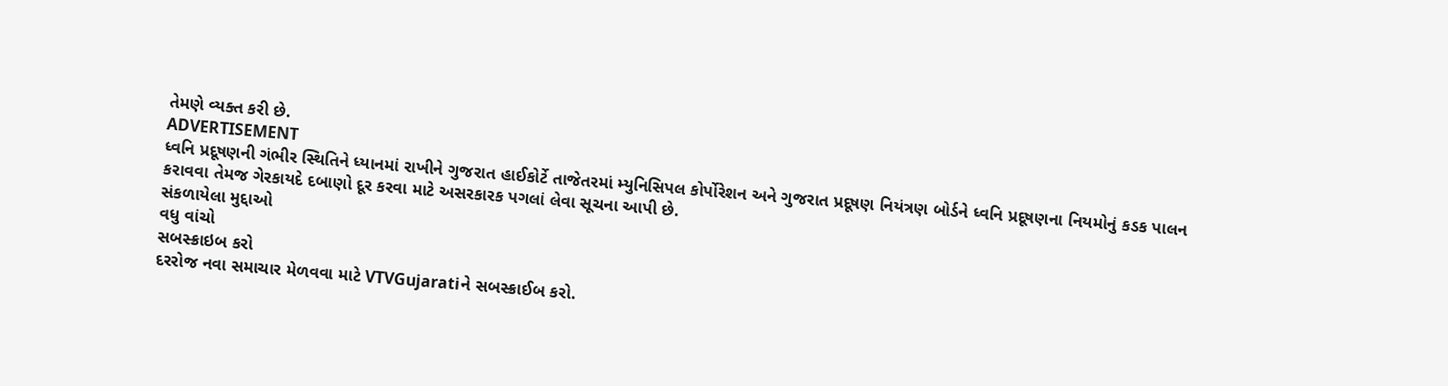તેમણે વ્યક્ત કરી છે.
ADVERTISEMENT
ધ્વનિ પ્રદૂષણની ગંભીર સ્થિતિને ધ્યાનમાં રાખીને ગુજરાત હાઈકોર્ટે તાજેતરમાં મ્યુનિસિપલ કોર્પોરેશન અને ગુજરાત પ્રદૂષણ નિયંત્રણ બોર્ડને ધ્વનિ પ્રદૂષણના નિયમોનું કડક પાલન કરાવવા તેમજ ગેરકાયદે દબાણો દૂર કરવા માટે અસરકારક પગલાં લેવા સૂચના આપી છે.
સંકળાયેલા મુદ્દાઓ
વધુ વાંચો
સબસ્ક્રાઇબ કરો
દરરોજ નવા સમાચાર મેળવવા માટે VTVGujaratiને સબસ્ક્રાઈબ કરો.